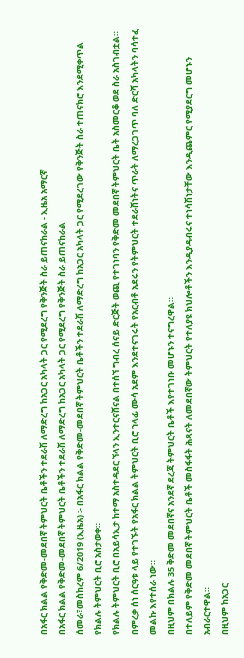በአፋር ክልል የቅድመ-መደበኛ ትምህርት ቤቶችን ተደራሽ ለማድረግ ከአጋር አካላት ጋር የሚደረግ የቅንጅት ስራ ይጠናከራል - ኢዜአ አማርኛ
በአፋር ክልል የቅድመ-መደበኛ ትምህርት ቤቶችን ተደራሽ ለማድረግ ከአጋር አካላት ጋር የሚደረግ የቅንጅት ስራ ይጠናከራል
ሰመራ፣መስከረም 6/2019 (ኢዜአ) ፡- በአፋር ክልል የቅድመ-መደበኛ ትምህርት ቤቶችን ተደራሽ ለማድረግ ከአጋር አካላት ጋር የሚደረገው የቅንጅት ስራ ተጠናክሮ እንደሚቀጥል የክልሉ ትምህርት ቢሮ አስታወቀ።
የክልሉ ትምህርት ቢሮ በአይሳኢታ ከተማ አስተዳደር ኘላን ኢንተርናሸናል በተሰኘ ግብረ ሰናይ ድርጅት ወጪ የተገነባን የቅድመ መደበኛ ትምህርት ቤት አስመርቆ ወደ ስራ አስገብቷል።
በምረቃ ሰነ ሰርዓቱ ላይ የተገኙት የአፋር ክልል ትምህርት ቢሮ ኀላፊ ሙሳ አደም እንደተናገሩት የአርብቶ አደሩን የትምህርት ተደራሸነትና ጥራት ለማረጋገጥ ባለ ድርሻ አካላትን ባሳተፈ መልኩ እየተሰራ ነው።
በዚህም በክልሉ 35 ቅድመ መደበኛና አንደኛ ደረጃ ትምህርት ቤቶች እየተገነቡ መሆኑን ተናግረዋል።
በተለይም የቅድመ መደበኛ ትምህርት ቤቶች መስፋፋት ሕጻናት ለመደበኛው ትምህርት የተለያዩ ክህሎቶችን እንዲያዳብሩና ተነሳሽነታቸው እንዲጨምር የሚያደርግ መሆኑን አብራርተዋል።
በዚህም ከአጋር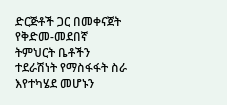ድርጅቶች ጋር በመቀናጀት የቅድመ-መደበኛ ትምህርት ቤቶችን ተደራሽነት የማስፋፋት ስራ እየተካሄደ መሆኑን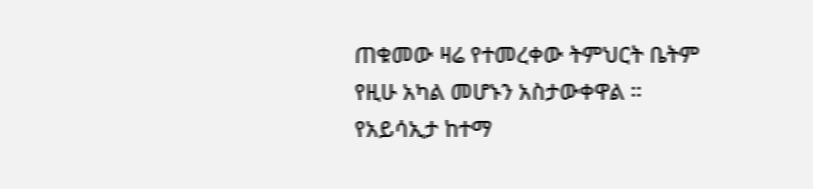ጠቁመው ዛሬ የተመረቀው ትምህርት ቤትም የዚሁ አካል መሆኑን አስታውቀዋል ።
የአይሳኢታ ከተማ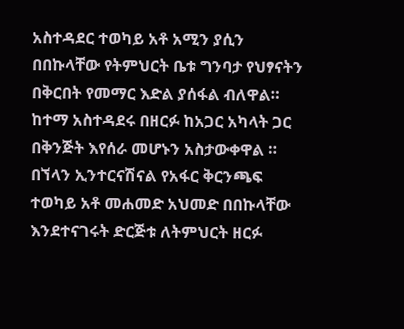አስተዳደር ተወካይ አቶ አሚን ያሲን በበኩላቸው የትምህርት ቤቱ ግንባታ የህፃናትን በቅርበት የመማር እድል ያሰፋል ብለዋል።
ከተማ አስተዳደሩ በዘርፉ ከአጋር አካላት ጋር በቅንጅት እየሰራ መሆኑን አስታውቀዋል ።
በኘላን ኢንተርናሽናል የአፋር ቅርንጫፍ ተወካይ አቶ መሐመድ አህመድ በበኩላቸው እንደተናገሩት ድርጅቱ ለትምህርት ዘርፉ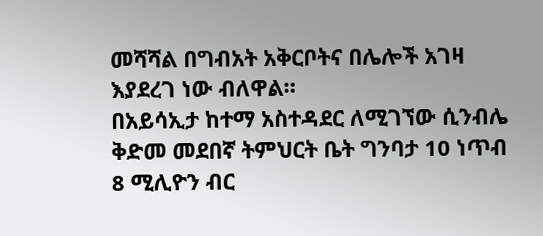መሻሻል በግብአት አቅርቦትና በሌሎች አገዛ እያደረገ ነው ብለዋል።
በአይሳኢታ ከተማ አስተዳደር ለሚገኘው ሲንብሌ ቅድመ መደበኛ ትምህርት ቤት ግንባታ 10 ነጥብ 8 ሚሊዮን ብር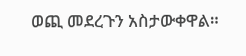ወጪ መደረጉን አስታውቀዋል።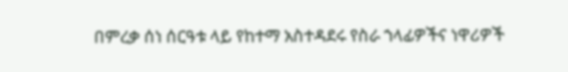በምረቃ ሰነ ሰርዓቱ ላይ የከተማ አስተዳደሩ የስራ ኀላፊዎችና ነዋሪዎች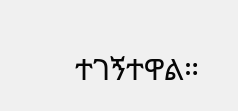ተገኝተዋል።